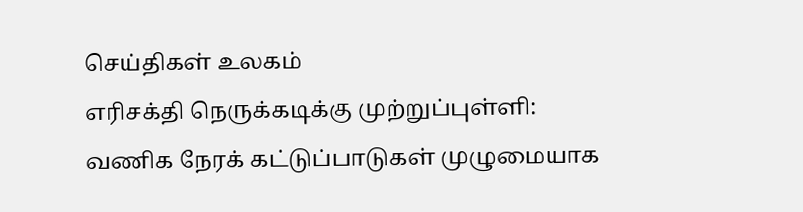செய்திகள் உலகம்
எரிசக்தி நெருக்கடிக்கு முற்றுப்புள்ளி: வணிக நேரக் கட்டுப்பாடுகள் முழுமையாக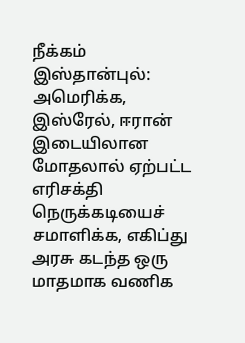நீக்கம்
இஸ்தான்புல்:
அமெரிக்க, இஸ்ரேல், ஈரான் இடையிலான மோதலால் ஏற்பட்ட எரிசக்தி நெருக்கடியைச் சமாளிக்க, எகிப்து அரசு கடந்த ஒரு மாதமாக வணிக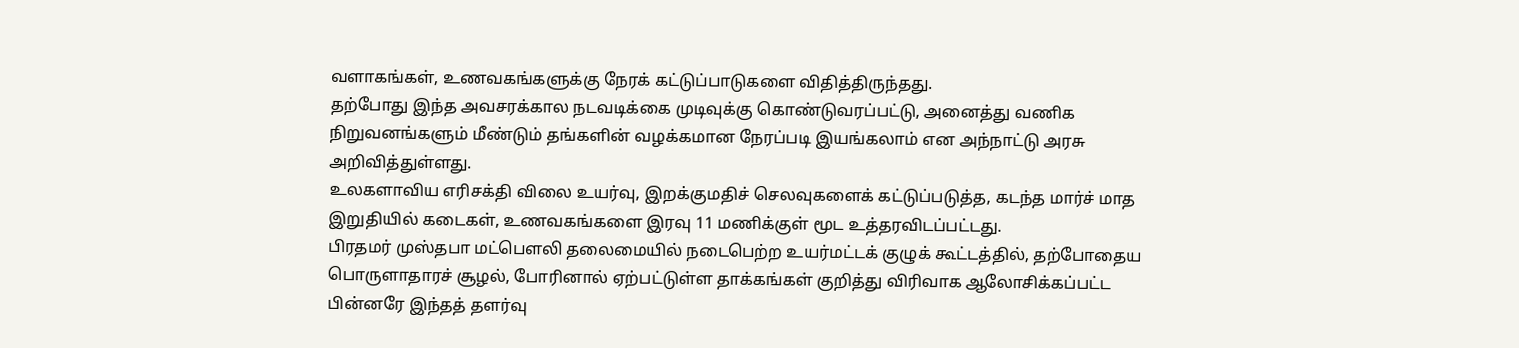வளாகங்கள், உணவகங்களுக்கு நேரக் கட்டுப்பாடுகளை விதித்திருந்தது.
தற்போது இந்த அவசரக்கால நடவடிக்கை முடிவுக்கு கொண்டுவரப்பட்டு, அனைத்து வணிக நிறுவனங்களும் மீண்டும் தங்களின் வழக்கமான நேரப்படி இயங்கலாம் என அந்நாட்டு அரசு அறிவித்துள்ளது.
உலகளாவிய எரிசக்தி விலை உயர்வு, இறக்குமதிச் செலவுகளைக் கட்டுப்படுத்த, கடந்த மார்ச் மாத இறுதியில் கடைகள், உணவகங்களை இரவு 11 மணிக்குள் மூட உத்தரவிடப்பட்டது.
பிரதமர் முஸ்தபா மட்பௌலி தலைமையில் நடைபெற்ற உயர்மட்டக் குழுக் கூட்டத்தில், தற்போதைய பொருளாதாரச் சூழல், போரினால் ஏற்பட்டுள்ள தாக்கங்கள் குறித்து விரிவாக ஆலோசிக்கப்பட்ட பின்னரே இந்தத் தளர்வு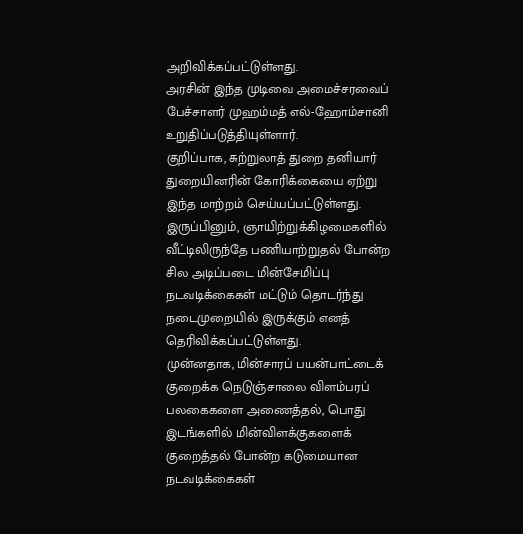அறிவிக்கப்பட்டுள்ளது.
அரசின் இந்த முடிவை அமைச்சரவைப் பேச்சாளர் முஹம்மத் எல்-ஹோம்சானி உறுதிப்படுத்தியுள்ளார்.
குறிப்பாக, சுற்றுலாத் துறை தனியார் துறையினரின் கோரிக்கையை ஏற்று இந்த மாற்றம் செய்யப்பட்டுள்ளது.
இருப்பினும், ஞாயிற்றுக்கிழமைகளில் வீட்டிலிருந்தே பணியாற்றுதல் போன்ற சில அடிப்படை மின்சேமிப்பு நடவடிக்கைகள் மட்டும் தொடர்ந்து நடைமுறையில் இருக்கும் எனத் தெரிவிக்கப்பட்டுள்ளது.
முன்னதாக, மின்சாரப் பயன்பாட்டைக் குறைக்க நெடுஞ்சாலை விளம்பரப் பலகைகளை அணைத்தல், பொது இடங்களில் மின்விளக்குகளைக் குறைத்தல் போன்ற கடுமையான நடவடிக்கைகள்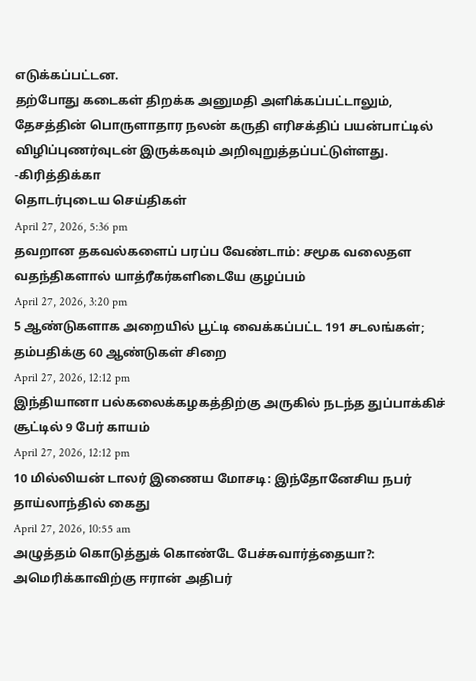எடுக்கப்பட்டன.
தற்போது கடைகள் திறக்க அனுமதி அளிக்கப்பட்டாலும், தேசத்தின் பொருளாதார நலன் கருதி எரிசக்திப் பயன்பாட்டில் விழிப்புணர்வுடன் இருக்கவும் அறிவுறுத்தப்பட்டுள்ளது.
-கிரித்திக்கா
தொடர்புடைய செய்திகள்
April 27, 2026, 5:36 pm
தவறான தகவல்களைப் பரப்ப வேண்டாம்: சமூக வலைதள வதந்திகளால் யாத்ரீகர்களிடையே குழப்பம்
April 27, 2026, 3:20 pm
5 ஆண்டுகளாக அறையில் பூட்டி வைக்கப்பட்ட 191 சடலங்கள்; தம்பதிக்கு 60 ஆண்டுகள் சிறை
April 27, 2026, 12:12 pm
இந்தியானா பல்கலைக்கழகத்திற்கு அருகில் நடந்த துப்பாக்கிச் சூட்டில் 9 பேர் காயம்
April 27, 2026, 12:12 pm
10 மில்லியன் டாலர் இணைய மோசடி: இந்தோனேசிய நபர் தாய்லாந்தில் கைது
April 27, 2026, 10:55 am
அழுத்தம் கொடுத்துக் கொண்டே பேச்சுவார்த்தையா?: அமெரிக்காவிற்கு ஈரான் அதிபர்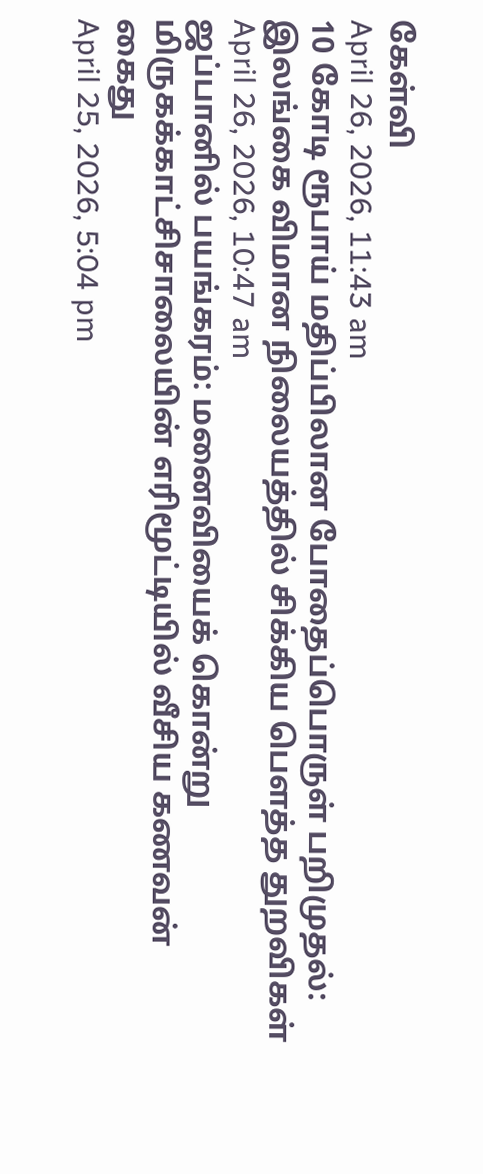கேள்வி
April 26, 2026, 11:43 am
10 கோடி ரூபாய் மதிப்பிலான போதைப்பொருள் பறிமுதல்: இலங்கை விமான நிலையத்தில் சிக்கிய பௌத்த துறவிகள்
April 26, 2026, 10:47 am
ஜப்பானில் பயங்கரம்: மனைவியைக் கொன்று மிருகக்காட்சிசாலையின் எரிமூட்டியில் வீசிய கணவன் கைது
April 25, 2026, 5:04 pm